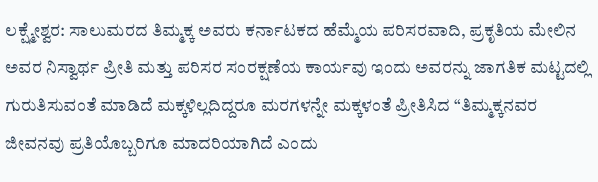ಲಕ್ಷ್ಮೇಶ್ವರ: ಸಾಲುಮರದ ತಿಮ್ಮಕ್ಕ ಅವರು ಕರ್ನಾಟಕದ ಹೆಮ್ಮೆಯ ಪರಿಸರವಾದಿ, ಪ್ರಕೃತಿಯ ಮೇಲಿನ ಅವರ ನಿಸ್ವಾರ್ಥ ಪ್ರೀತಿ ಮತ್ತು ಪರಿಸರ ಸಂರಕ್ಷಣೆಯ ಕಾರ್ಯವು ಇಂದು ಅವರನ್ನು ಜಾಗತಿಕ ಮಟ್ಟದಲ್ಲಿ ಗುರುತಿಸುವಂತೆ ಮಾಡಿದೆ ಮಕ್ಕಳಿಲ್ಲದಿದ್ದರೂ ಮರಗಳನ್ನೇ ಮಕ್ಕಳಂತೆ ಪ್ರೀತಿಸಿದ “ತಿಮ್ಮಕ್ಕನವರ ಜೀವನವು ಪ್ರತಿಯೊಬ್ಬರಿಗೂ ಮಾದರಿಯಾಗಿದೆ ಎಂದು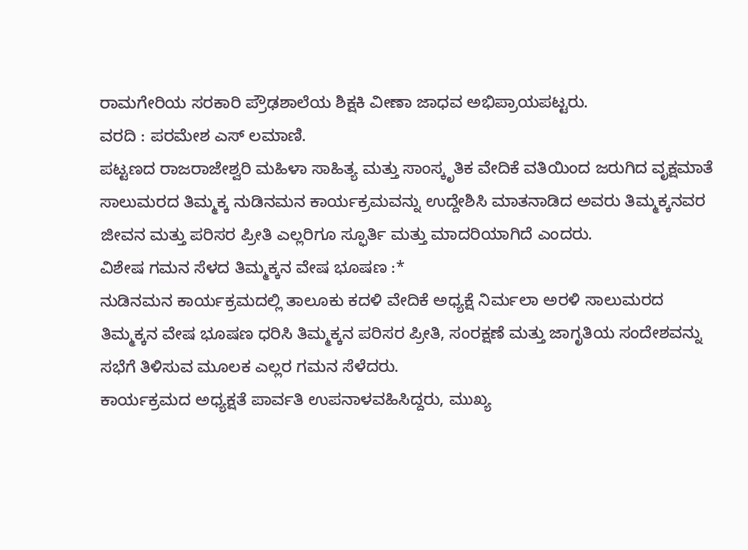ರಾಮಗೇರಿಯ ಸರಕಾರಿ ಪ್ರೌಢಶಾಲೆಯ ಶಿಕ್ಷಕಿ ವೀಣಾ ಜಾಧವ ಅಭಿಪ್ರಾಯಪಟ್ಟರು.
ವರದಿ : ಪರಮೇಶ ಎಸ್ ಲಮಾಣಿ.
ಪಟ್ಟಣದ ರಾಜರಾಜೇಶ್ವರಿ ಮಹಿಳಾ ಸಾಹಿತ್ಯ ಮತ್ತು ಸಾಂಸ್ಕೃತಿಕ ವೇದಿಕೆ ವತಿಯಿಂದ ಜರುಗಿದ ವೃಕ್ಷಮಾತೆ ಸಾಲುಮರದ ತಿಮ್ಮಕ್ಕ ನುಡಿನಮನ ಕಾರ್ಯಕ್ರಮವನ್ನು ಉದ್ದೇಶಿಸಿ ಮಾತನಾಡಿದ ಅವರು ತಿಮ್ಮಕ್ಕನವರ ಜೀವನ ಮತ್ತು ಪರಿಸರ ಪ್ರೀತಿ ಎಲ್ಲರಿಗೂ ಸ್ಫೂರ್ತಿ ಮತ್ತು ಮಾದರಿಯಾಗಿದೆ ಎಂದರು.
ವಿಶೇಷ ಗಮನ ಸೆಳದ ತಿಮ್ಮಕ್ಕನ ವೇಷ ಭೂಷಣ :*
ನುಡಿನಮನ ಕಾರ್ಯಕ್ರಮದಲ್ಲಿ ತಾಲೂಕು ಕದಳಿ ವೇದಿಕೆ ಅಧ್ಯಕ್ಷೆ ನಿರ್ಮಲಾ ಅರಳಿ ಸಾಲುಮರದ ತಿಮ್ಮಕ್ಕನ ವೇಷ ಭೂಷಣ ಧರಿಸಿ ತಿಮ್ಮಕ್ಕನ ಪರಿಸರ ಪ್ರೀತಿ, ಸಂರಕ್ಷಣೆ ಮತ್ತು ಜಾಗೃತಿಯ ಸಂದೇಶವನ್ನು ಸಭೆಗೆ ತಿಳಿಸುವ ಮೂಲಕ ಎಲ್ಲರ ಗಮನ ಸೆಳೆದರು.
ಕಾರ್ಯಕ್ರಮದ ಅಧ್ಯಕ್ಷತೆ ಪಾರ್ವತಿ ಉಪನಾಳವಹಿಸಿದ್ದರು, ಮುಖ್ಯ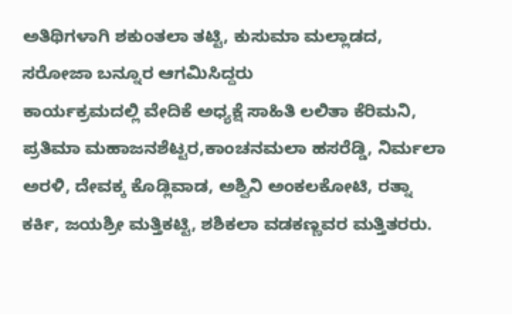ಅತಿಥಿಗಳಾಗಿ ಶಕುಂತಲಾ ತಟ್ಟಿ, ಕುಸುಮಾ ಮಲ್ಲಾಡದ, ಸರೋಜಾ ಬನ್ನೂರ ಆಗಮಿಸಿದ್ದರು
ಕಾರ್ಯಕ್ರಮದಲ್ಲಿ ವೇದಿಕೆ ಅಧ್ಯಕ್ಷೆ ಸಾಹಿತಿ ಲಲಿತಾ ಕೆರಿಮನಿ, ಪ್ರತಿಮಾ ಮಹಾಜನಶೆಟ್ಟರ,ಕಾಂಚನಮಲಾ ಹಸರೆಡ್ಡಿ, ನಿರ್ಮಲಾ ಅರಳಿ, ದೇವಕ್ಕ ಕೊಡ್ಲಿವಾಡ, ಅಶ್ವಿನಿ ಅಂಕಲಕೋಟಿ, ರತ್ನಾ ಕರ್ಕಿ, ಜಯಶ್ರೀ ಮತ್ತಿಕಟ್ಟಿ, ಶಶಿಕಲಾ ವಡಕಣ್ಣವರ ಮತ್ತಿತರರು.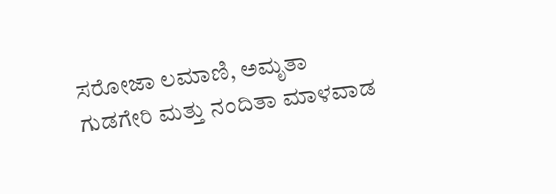ಸರೋಜಾ ಲಮಾಣಿ, ಅಮೃತಾ ಗುಡಗೇರಿ ಮತ್ತು ನಂದಿತಾ ಮಾಳವಾಡ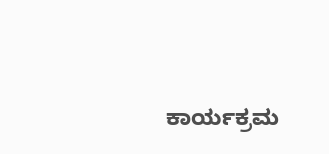ಕಾರ್ಯಕ್ರಮ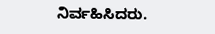ನಿರ್ವಹಿಸಿದರು.